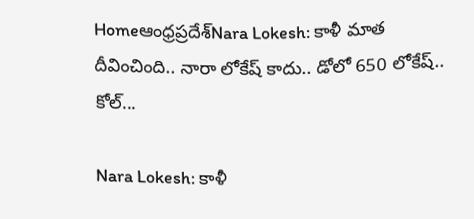Homeఆంధ్రప్రదేశ్‌Nara Lokesh: కాళీ మాత దీవించింది.. నారా లోకేష్ కాదు.. డోలో 650 లోకేష్.. కోల్...

Nara Lokesh: కాళీ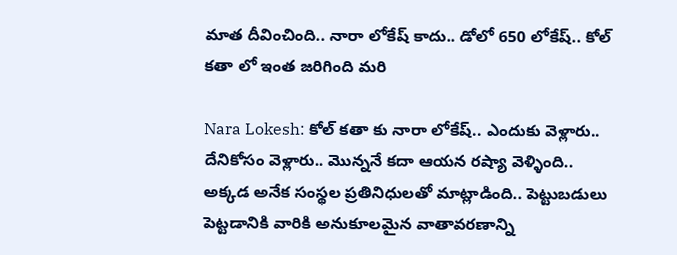మాత దీవించింది.. నారా లోకేష్ కాదు.. డోలో 650 లోకేష్.. కోల్ కతా లో ఇంత జరిగింది మరి

Nara Lokesh: కోల్ కతా కు నారా లోకేష్.. ఎందుకు వెళ్లారు.. దేనికోసం వెళ్లారు.. మొన్ననే కదా ఆయన రష్యా వెళ్ళింది.. అక్కడ అనేక సంస్థల ప్రతినిధులతో మాట్లాడింది.. పెట్టుబడులు పెట్టడానికి వారికి అనుకూలమైన వాతావరణాన్ని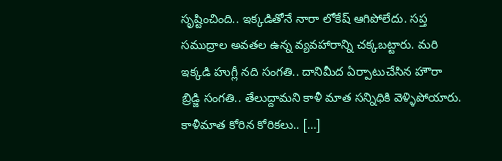సృష్టించింది.. ఇక్కడితోనే నారా లోకేష్ ఆగిపోలేదు. సప్త సముద్రాల అవతల ఉన్న వ్యవహారాన్ని చక్కబట్టారు. మరి ఇక్కడి హుగ్లీ నది సంగతి.. దానిమీద ఏర్పాటుచేసిన హౌరా బ్రిడ్జి సంగతి.. తేలుద్దామని కాళీ మాత సన్నిధికి వెళ్ళిపోయారు. కాళీమాత కోరిన కోరికలు.. […]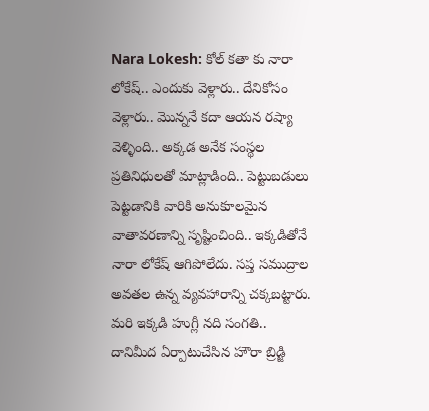Nara Lokesh: కోల్ కతా కు నారా లోకేష్.. ఎందుకు వెళ్లారు.. దేనికోసం వెళ్లారు.. మొన్ననే కదా ఆయన రష్యా వెళ్ళింది.. అక్కడ అనేక సంస్థల ప్రతినిధులతో మాట్లాడింది.. పెట్టుబడులు పెట్టడానికి వారికి అనుకూలమైన వాతావరణాన్ని సృష్టించింది.. ఇక్కడితోనే నారా లోకేష్ ఆగిపోలేదు. సప్త సముద్రాల అవతల ఉన్న వ్యవహారాన్ని చక్కబట్టారు. మరి ఇక్కడి హుగ్లీ నది సంగతి.. దానిమీద ఏర్పాటుచేసిన హౌరా బ్రిడ్జి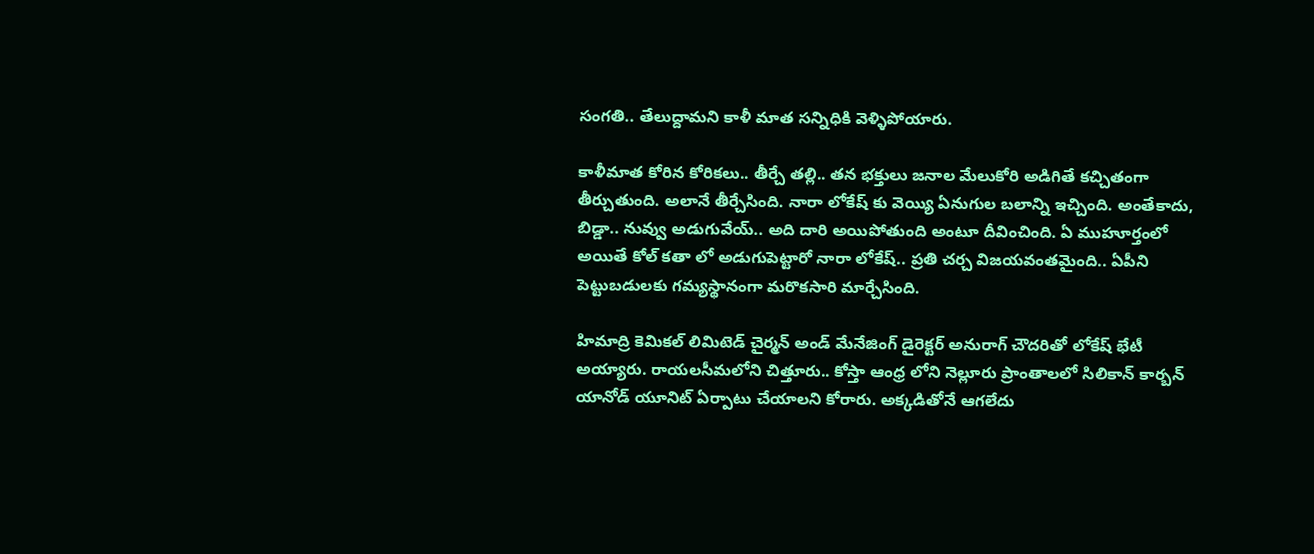సంగతి.. తేలుద్దామని కాళీ మాత సన్నిధికి వెళ్ళిపోయారు.

కాళీమాత కోరిన కోరికలు.. తీర్చే తల్లి.. తన భక్తులు జనాల మేలుకోరి అడిగితే కచ్చితంగా తీర్చుతుంది. అలానే తీర్చేసింది. నారా లోకేష్ కు వెయ్యి ఏనుగుల బలాన్ని ఇచ్చింది. అంతేకాదు, బిడ్డా.. నువ్వు అడుగువేయ్.. అది దారి అయిపోతుంది అంటూ దీవించింది. ఏ ముహూర్తంలో అయితే కోల్ కతా లో అడుగుపెట్టారో నారా లోకేష్.. ప్రతి చర్చ విజయవంతమైంది.. ఏపీని పెట్టుబడులకు గమ్యస్థానంగా మరొకసారి మార్చేసింది.

హిమాద్రి కెమికల్ లిమిటెడ్ చైర్మన్ అండ్ మేనేజింగ్ డైరెక్టర్ అనురాగ్ చౌదరితో లోకేష్ భేటీ అయ్యారు. రాయలసీమలోని చిత్తూరు.. కోస్తా ఆంధ్ర లోని నెల్లూరు ప్రాంతాలలో సిలికాన్ కార్బన్ యానోడ్ యూనిట్ ఏర్పాటు చేయాలని కోరారు. అక్కడితోనే ఆగలేదు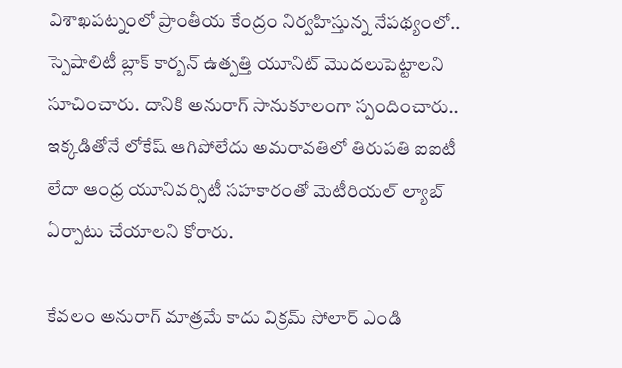విశాఖపట్నంలో ప్రాంతీయ కేంద్రం నిర్వహిస్తున్న నేపథ్యంలో.. స్పెషాలిటీ బ్లాక్ కార్బన్ ఉత్పత్తి యూనిట్ మొదలుపెట్టాలని సూచించారు. దానికి అనురాగ్ సానుకూలంగా స్పందించారు.. ఇక్కడితోనే లోకేష్ ఆగిపోలేదు అమరావతిలో తిరుపతి ఐఐటీ లేదా ఆంధ్ర యూనివర్సిటీ సహకారంతో మెటీరియల్ ల్యాబ్ ఏర్పాటు చేయాలని కోరారు.

కేవలం అనురాగ్ మాత్రమే కాదు విక్రమ్ సోలార్ ఎండి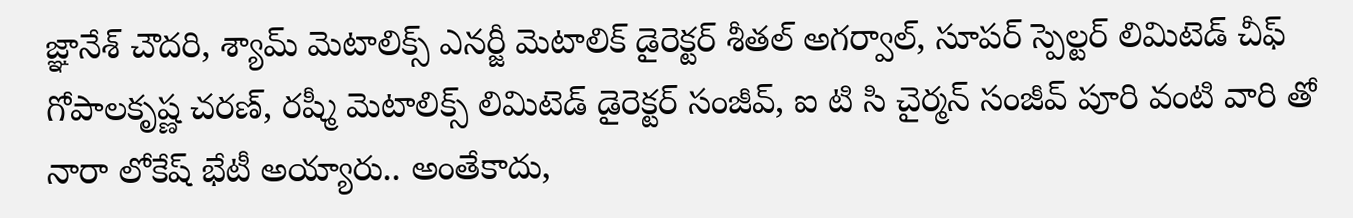జ్ఞానేశ్ చౌదరి, శ్యామ్ మెటాలిక్స్ ఎనర్జీ మెటాలిక్ డైరెక్టర్ శీతల్ అగర్వాల్, సూపర్ స్పెల్టర్ లిమిటెడ్ చీఫ్ గోపాలకృష్ణ చరణ్, రష్మీ మెటాలిక్స్ లిమిటెడ్ డైరెక్టర్ సంజీవ్, ఐ టి సి చైర్మన్ సంజీవ్ పూరి వంటి వారి తో నారా లోకేష్ భేటీ అయ్యారు.. అంతేకాదు,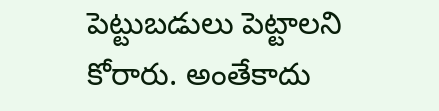పెట్టుబడులు పెట్టాలని కోరారు. అంతేకాదు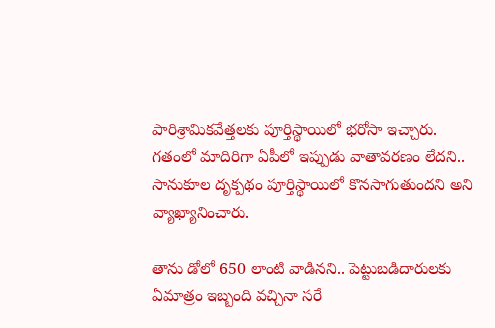పారిశ్రామికవేత్తలకు పూర్తిస్థాయిలో భరోసా ఇచ్చారు. గతంలో మాదిరిగా ఏపీలో ఇప్పుడు వాతావరణం లేదని.. సానుకూల దృక్పథం పూర్తిస్థాయిలో కొనసాగుతుందని అని వ్యాఖ్యానించారు.

తాను డోలో 650 లాంటి వాడినని.. పెట్టుబడిదారులకు ఏమాత్రం ఇబ్బంది వచ్చినా సరే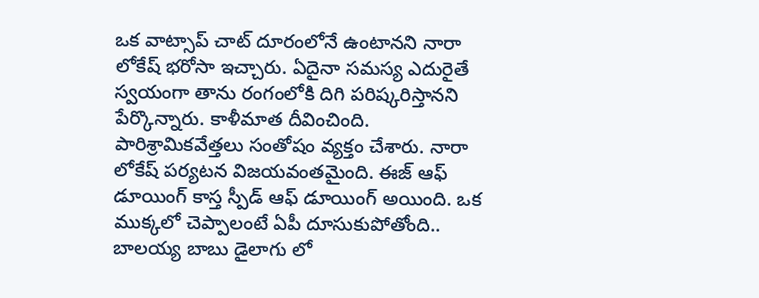ఒక వాట్సాప్ చాట్ దూరంలోనే ఉంటానని నారా లోకేష్ భరోసా ఇచ్చారు. ఏదైనా సమస్య ఎదురైతే స్వయంగా తాను రంగంలోకి దిగి పరిష్కరిస్తానని పేర్కొన్నారు. కాళీమాత దీవించింది. పారిశ్రామికవేత్తలు సంతోషం వ్యక్తం చేశారు. నారా లోకేష్ పర్యటన విజయవంతమైంది. ఈజ్ ఆఫ్ డూయింగ్ కాస్త స్పీడ్ ఆఫ్ డూయింగ్ అయింది. ఒక ముక్కలో చెప్పాలంటే ఏపీ దూసుకుపోతోంది.. బాలయ్య బాబు డైలాగు లో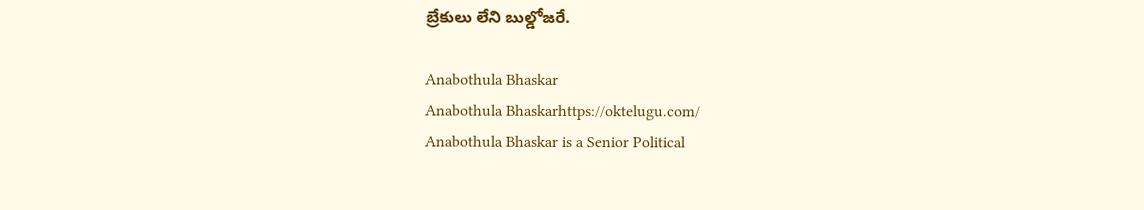బ్రేకులు లేని బుల్డోజరే.

Anabothula Bhaskar
Anabothula Bhaskarhttps://oktelugu.com/
Anabothula Bhaskar is a Senior Political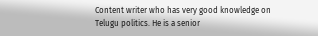Content writer who has very good knowledge on Telugu politics. He is a senior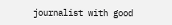journalist with good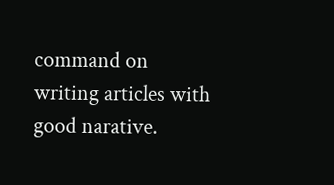command on writing articles with good narative.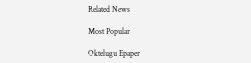Related News

Most Popular

Oktelugu Epaper